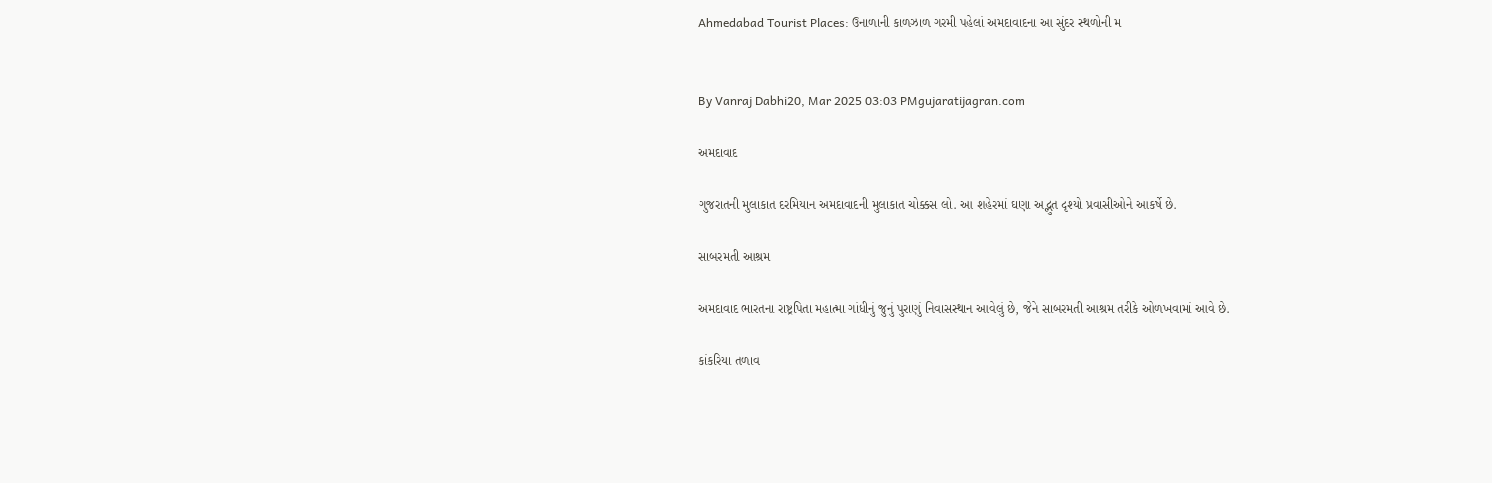Ahmedabad Tourist Places: ઉનાળાની કાળઝાળ ગરમી પહેલાં અમદાવાદના આ સુંદર સ્થળોની મ


By Vanraj Dabhi20, Mar 2025 03:03 PMgujaratijagran.com

અમદાવાદ

ગુજરાતની મુલાકાત દરમિયાન અમદાવાદની મુલાકાત ચોક્કસ લો. આ શહેરમાં ઘણા અદ્ભુત દૃશ્યો પ્રવાસીઓને આકર્ષે છે.

સાબરમતી આશ્રમ

અમદાવાદ ભારતના રાષ્ટ્રપિતા મહાત્મા ગાંધીનું જુનું પુરાણું નિવાસસ્થાન આવેલું છે, જેને સાબરમતી આશ્રમ તરીકે ઓળખવામાં આવે છે.

કાંકરિયા તળાવ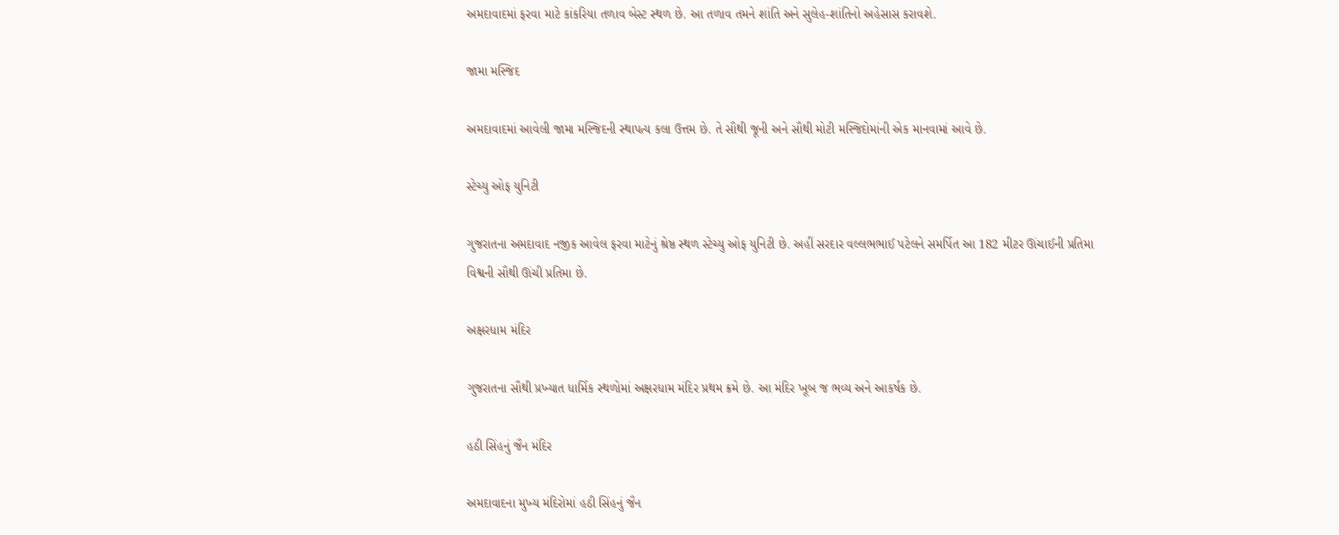અમદાવાદમાં ફરવા માટે કાંકરિયા તળાવ બેસ્ટ સ્થળ છે. આ તળાવ તમને શાંતિ અને સુલેહ-શાંતિનો અહેસાસ કરાવશે.

જામા મસ્જિદ

અમદાવાદમાં આવેલી જામા મસ્જિદની સ્થાપત્ય કલા ઉત્તમ છે. તે સૌથી જૂની અને સૌથી મોટી મસ્જિદોમાંની એક માનવામાં આવે છે.

સ્ટેચ્યુ ઓફ યુનિટી

ગુજરાતના અમદાવાદ નજીક આવેલ ફરવા માટેનું શ્રેષ્ઠ સ્થળ સ્ટેચ્યુ ઓફ યુનિટી છે. અહીં સરદાર વલ્લભભાઈ પટેલને સમર્પિત આ 182 મીટર ઊંચાઈની પ્રતિમા વિશ્વની સૌથી ઊંચી પ્રતિમા છે.

અક્ષરધામ મંદિર

ગુજરાતના સૌથી પ્રખ્યાત ધાર્મિક સ્થળોમાં અક્ષરધામ મંદિર પ્રથમ ક્રમે છે. આ મંદિર ખૂબ જ ભવ્ય અને આકર્ષક છે.

હઠી સિંહનું જૈન મંદિર

અમદાવાદના મુખ્ય મંદિરોમાં હઠી સિંહનું જૈન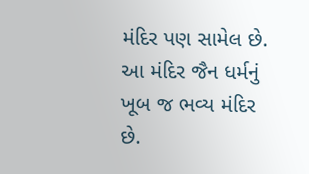મંદિર પણ સામેલ છે. આ મંદિર જૈન ધર્મનું ખૂબ જ ભવ્ય મંદિર છે.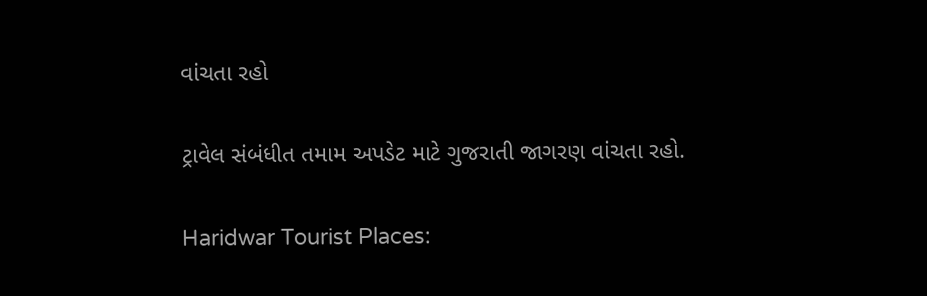વાંચતા રહો

ટ્રાવેલ સંબંધીત તમામ અપડેટ માટે ગુજરાતી જાગરણ વાંચતા રહો.

Haridwar Tourist Places: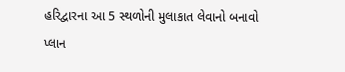હરિદ્વારના આ 5 સ્થળોની મુલાકાત લેવાનો બનાવો પ્લાન